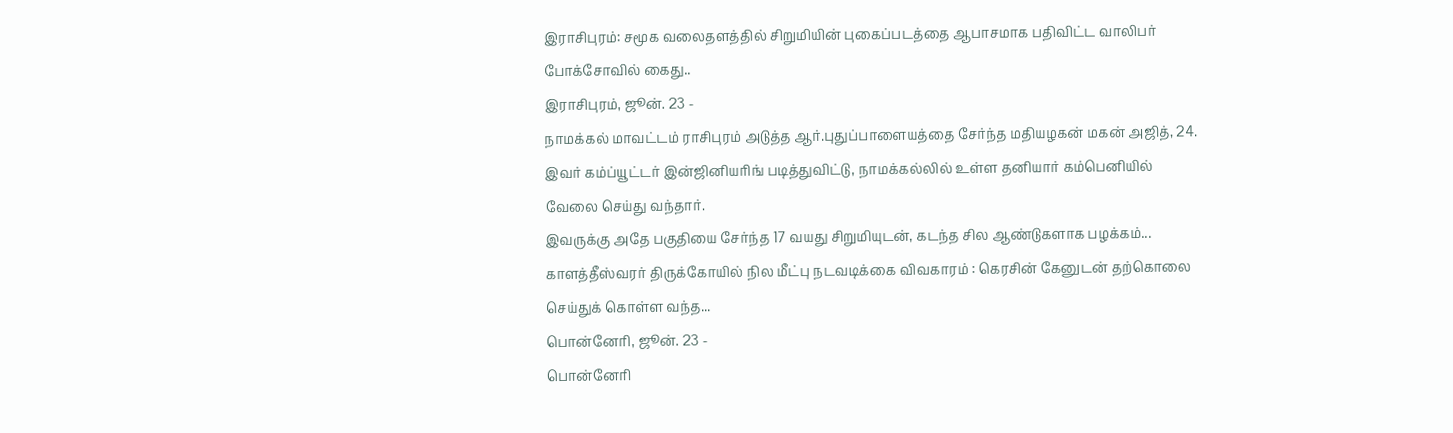இராசிபுரம்: சமூக வலைதளத்தில் சிறுமியின் புகைப்படத்தை ஆபாசமாக பதிவிட்ட வாலிபர் போக்சோவில் கைது..
இராசிபுரம், ஜூன். 23 -
நாமக்கல் மாவட்டம் ராசிபுரம் அடுத்த ஆர்.புதுப்பாளையத்தை சேர்ந்த மதியழகன் மகன் அஜித், 24. இவர் கம்ப்யூட்டர் இன்ஜினியரிங் படித்துவிட்டு, நாமக்கல்லில் உள்ள தனியார் கம்பெனியில் வேலை செய்து வந்தார்.
இவருக்கு அதே பகுதியை சேர்ந்த 17 வயது சிறுமியுடன், கடந்த சில ஆண்டுகளாக பழக்கம்...
காளத்தீஸ்வரர் திருக்கோயில் நில மீட்பு நடவடிக்கை விவகாரம் : கெரசின் கேனுடன் தற்கொலை செய்துக் கொள்ள வந்த...
பொன்னேரி, ஜூன். 23 -
பொன்னேரி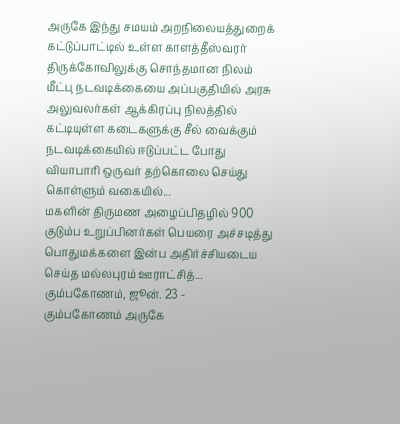அருகே இந்து சமயம் அறநிலையத்துறைக் கட்டுப்பாட்டில் உள்ள காளத்தீஸ்வரர் திருக்கோவிலுக்கு சொந்தமான நிலம் மீட்பு நடவடிக்கையை அப்பகுதியில் அரசு அலுவலர்கள் ஆக்கிரப்பு நிலத்தில் கட்டியுள்ள கடைகளுக்கு சீல் வைக்கும் நடவடிக்கையில் ஈடுப்பட்ட போது வியாபாரி ஒருவர் தற்கொலை செய்து கொள்ளும் வகையில்...
மகளின் திருமண அழைப்பிதழில் 900 குடும்ப உறுப்பினர்கள் பெயரை அச்சடித்து பொதுமக்களை இன்ப அதிர்ச்சியடைய செய்த மல்லபுரம் ஊராட்சித்...
கும்பகோணம், ஜூன். 23 -
கும்பகோணம் அருகே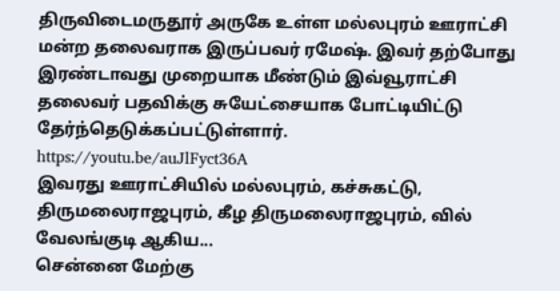திருவிடைமருதூர் அருகே உள்ள மல்லபுரம் ஊராட்சி மன்ற தலைவராக இருப்பவர் ரமேஷ். இவர் தற்போது இரண்டாவது முறையாக மீண்டும் இவ்வூராட்சி தலைவர் பதவிக்கு சுயேட்சையாக போட்டியிட்டு தேர்ந்தெடுக்கப்பட்டுள்ளார்.
https://youtu.be/auJlFyct36A
இவரது ஊராட்சியில் மல்லபுரம், கச்சுகட்டு, திருமலைராஜபுரம், கீழ திருமலைராஜபுரம், வில் வேலங்குடி ஆகிய...
சென்னை மேற்கு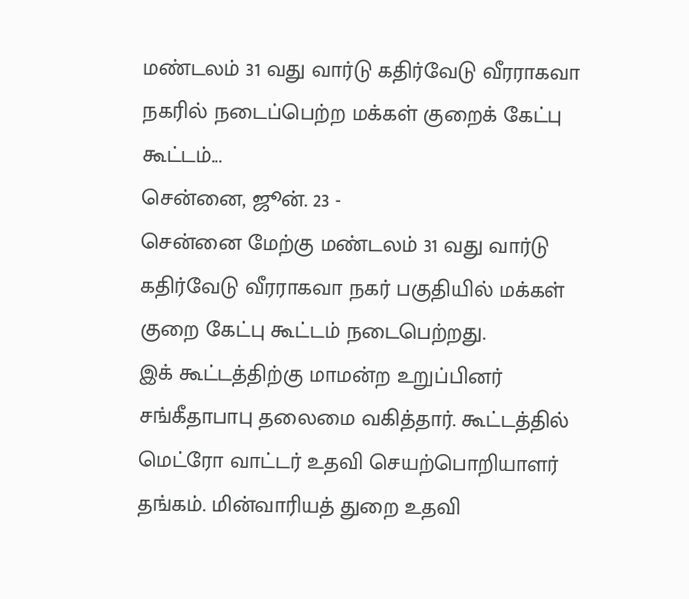மண்டலம் 31 வது வார்டு கதிர்வேடு வீரராகவா நகரில் நடைப்பெற்ற மக்கள் குறைக் கேட்பு கூட்டம்...
சென்னை, ஜூன். 23 -
சென்னை மேற்கு மண்டலம் 31 வது வார்டு கதிர்வேடு வீரராகவா நகர் பகுதியில் மக்கள் குறை கேட்பு கூட்டம் நடைபெற்றது.
இக் கூட்டத்திற்கு மாமன்ற உறுப்பினர் சங்கீதாபாபு தலைமை வகித்தார். கூட்டத்தில் மெட்ரோ வாட்டர் உதவி செயற்பொறியாளர் தங்கம். மின்வாரியத் துறை உதவி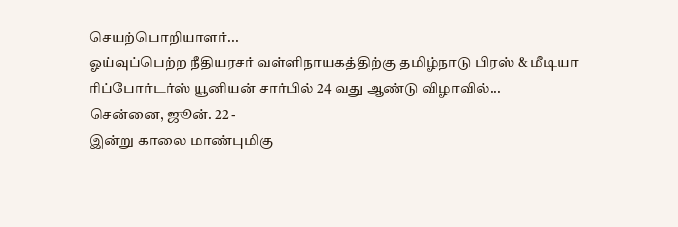செயற்பொறியாளர்...
ஓய்வுப்பெற்ற நீதியரசர் வள்ளிநாயகத்திற்கு தமிழ்நாடு பிரஸ் & மீடியா ரிப்போர்டர்ஸ் யூனியன் சார்பில் 24 வது ஆண்டு விழாவில்...
சென்னை, ஜூன். 22 -
இன்று காலை மாண்புமிகு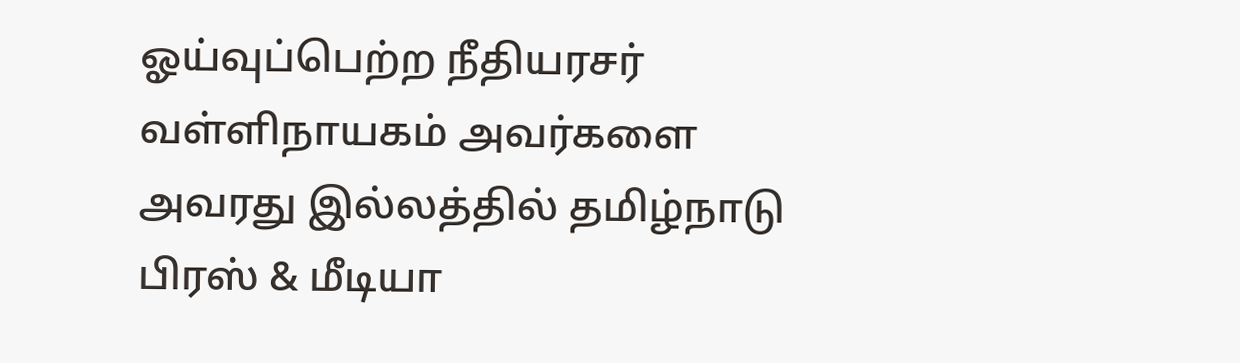ஓய்வுப்பெற்ற நீதியரசர் வள்ளிநாயகம் அவர்களை அவரது இல்லத்தில் தமிழ்நாடு பிரஸ் & மீடியா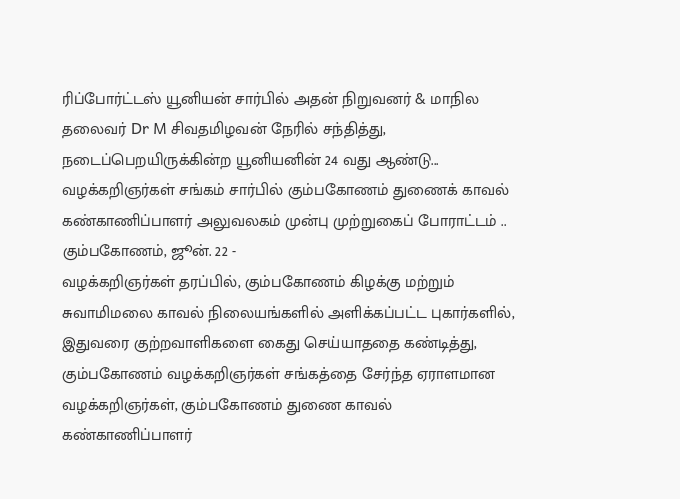ரிப்போர்ட்டஸ் யூனியன் சார்பில் அதன் நிறுவனர் & மாநில தலைவர் Dr M சிவதமிழவன் நேரில் சந்தித்து, நடைப்பெறயிருக்கின்ற யூனியனின் 24 வது ஆண்டு...
வழக்கறிஞர்கள் சங்கம் சார்பில் கும்பகோணம் துணைக் காவல் கண்காணிப்பாளர் அலுவலகம் முன்பு முற்றுகைப் போராட்டம் ..
கும்பகோணம், ஜூன். 22 -
வழக்கறிஞர்கள் தரப்பில், கும்பகோணம் கிழக்கு மற்றும் சுவாமிமலை காவல் நிலையங்களில் அளிக்கப்பட்ட புகார்களில், இதுவரை குற்றவாளிகளை கைது செய்யாததை கண்டித்து, கும்பகோணம் வழக்கறிஞர்கள் சங்கத்தை சேர்ந்த ஏராளமான வழக்கறிஞர்கள், கும்பகோணம் துணை காவல் கண்காணிப்பாளர்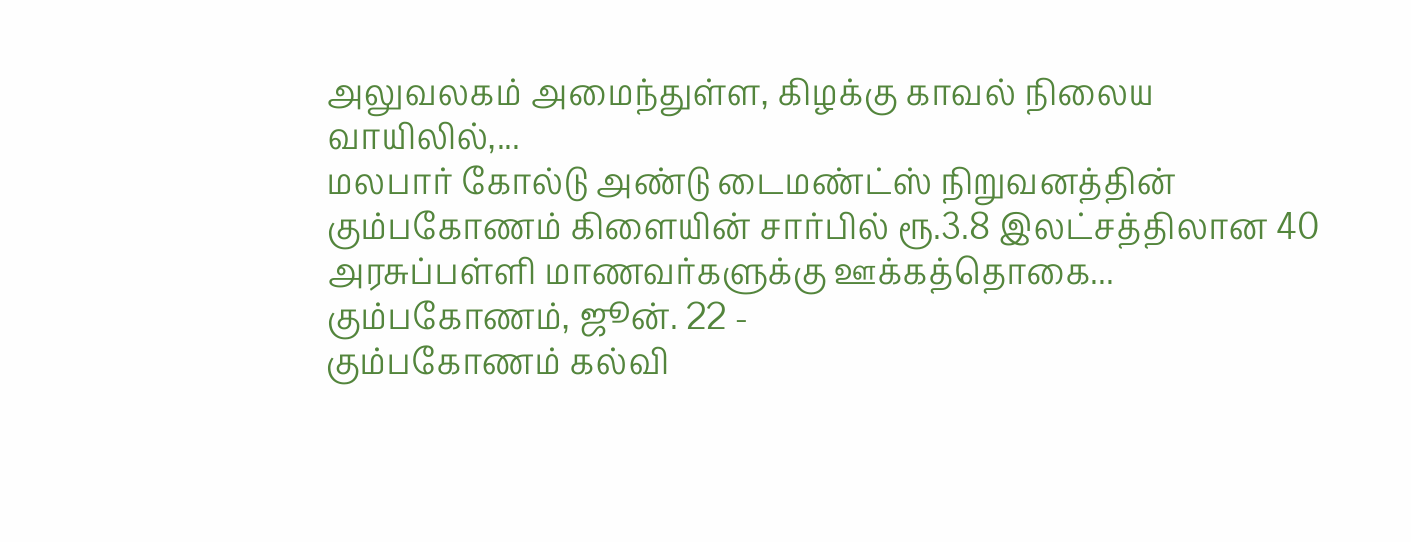அலுவலகம் அமைந்துள்ள, கிழக்கு காவல் நிலைய வாயிலில்,...
மலபார் கோல்டு அண்டு டைமண்ட்ஸ் நிறுவனத்தின் கும்பகோணம் கிளையின் சார்பில் ரூ.3.8 இலட்சத்திலான 40 அரசுப்பள்ளி மாணவர்களுக்கு ஊக்கத்தொகை...
கும்பகோணம், ஜூன். 22 -
கும்பகோணம் கல்வி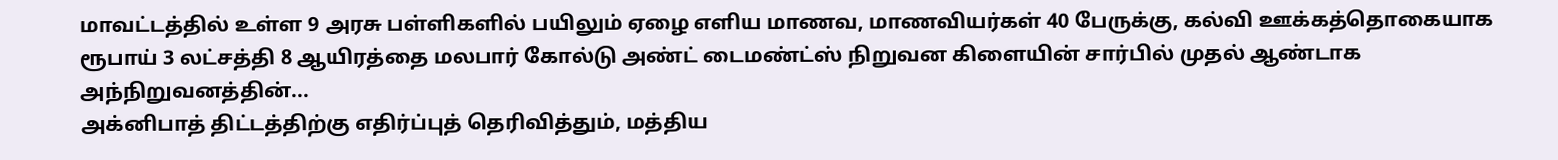மாவட்டத்தில் உள்ள 9 அரசு பள்ளிகளில் பயிலும் ஏழை எளிய மாணவ, மாணவியர்கள் 40 பேருக்கு, கல்வி ஊக்கத்தொகையாக ரூபாய் 3 லட்சத்தி 8 ஆயிரத்தை மலபார் கோல்டு அண்ட் டைமண்ட்ஸ் நிறுவன கிளையின் சார்பில் முதல் ஆண்டாக அந்நிறுவனத்தின்...
அக்னிபாத் திட்டத்திற்கு எதிர்ப்புத் தெரிவித்தும், மத்திய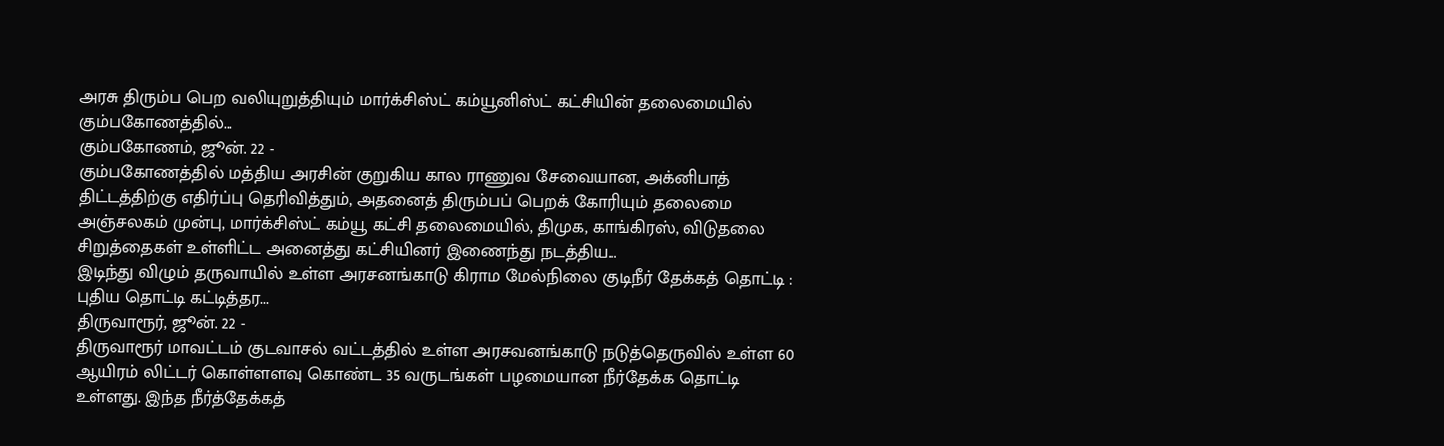அரசு திரும்ப பெற வலியுறுத்தியும் மார்க்சிஸ்ட் கம்யூனிஸ்ட் கட்சியின் தலைமையில் கும்பகோணத்தில்...
கும்பகோணம், ஜூன். 22 -
கும்பகோணத்தில் மத்திய அரசின் குறுகிய கால ராணுவ சேவையான, அக்னிபாத் திட்டத்திற்கு எதிர்ப்பு தெரிவித்தும், அதனைத் திரும்பப் பெறக் கோரியும் தலைமை அஞ்சலகம் முன்பு, மார்க்சிஸ்ட் கம்யூ கட்சி தலைமையில், திமுக, காங்கிரஸ், விடுதலை சிறுத்தைகள் உள்ளிட்ட அனைத்து கட்சியினர் இணைந்து நடத்திய...
இடிந்து விழும் தருவாயில் உள்ள அரசனங்காடு கிராம மேல்நிலை குடிநீர் தேக்கத் தொட்டி : புதிய தொட்டி கட்டித்தர...
திருவாரூர், ஜூன். 22 -
திருவாரூர் மாவட்டம் குடவாசல் வட்டத்தில் உள்ள அரசவனங்காடு நடுத்தெருவில் உள்ள 60 ஆயிரம் லிட்டர் கொள்ளளவு கொண்ட 35 வருடங்கள் பழமையான நீர்தேக்க தொட்டி உள்ளது. இந்த நீர்த்தேக்கத்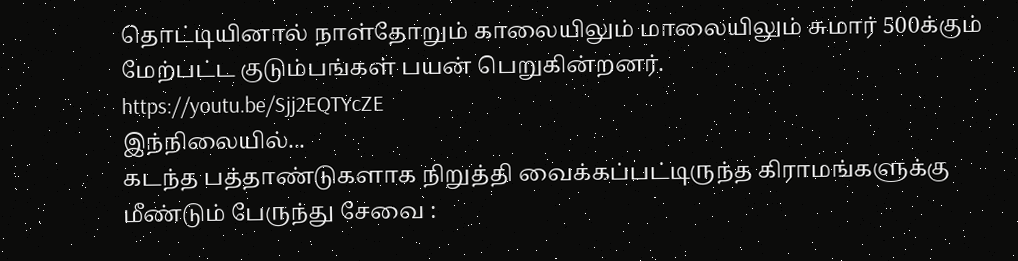தொட்டியினால் நாள்தோறும் காலையிலும் மாலையிலும் சுமார் 500க்கும் மேற்பட்ட குடும்பங்கள் பயன் பெறுகின்றனர்.
https://youtu.be/Sjj2EQTYcZE
இந்நிலையில்...
கடந்த பத்தாண்டுகளாக நிறுத்தி வைக்கப்பட்டிருந்த கிராமங்களுக்கு மீண்டும் பேருந்து சேவை :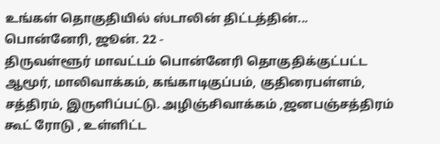உங்கள் தொகுதியில் ஸ்டாலின் திட்டத்தின்...
பொன்னேரி, ஜூன். 22 -
திருவள்ளூர் மாவட்டம் பொன்னேரி தொகுதிக்குட்பட்ட ஆமூர், மாலிவாக்கம், கங்காடிகுப்பம், குதிரைபள்ளம், சத்திரம், இருளிப்பட்டு. அழிஞ்சிவாக்கம் ,ஜனபஞ்சத்திரம் கூட் ரோடு , உள்ளிட்ட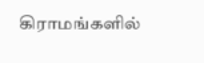கிராமங்களில்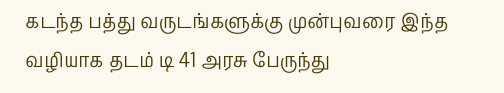கடந்த பத்து வருடங்களுக்கு முன்புவரை இந்த வழியாக தடம் டி 41 அரசு பேருந்து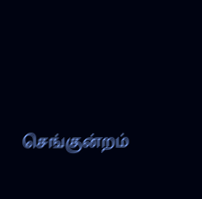செங்குன்றம்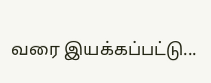வரை இயக்கப்பட்டு...